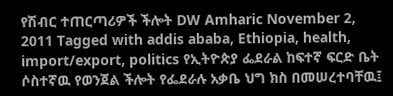የሽብር ተጠርጣሪዎች ችሎት DW Amharic November 2, 2011 Tagged with addis ababa, Ethiopia, health, import/export, politics የኢትዮጵያ ፌደራል ከፍተኛ ፍርድ ቤት ሶስተኛዉ የወንጀል ችሎት የፌደራሉ አቃቤ ህግ ክስ በመሠረተባቸዉ፤